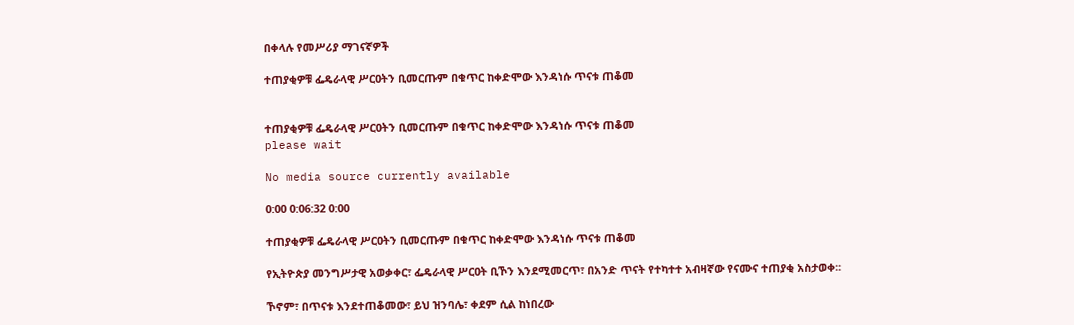በቀላሉ የመሥሪያ ማገናኛዎች

ተጠያቂዎቹ ፌዴራላዊ ሥርዐትን ቢመርጡም በቁጥር ከቀድሞው እንዳነሱ ጥናቱ ጠቆመ


ተጠያቂዎቹ ፌዴራላዊ ሥርዐትን ቢመርጡም በቁጥር ከቀድሞው እንዳነሱ ጥናቱ ጠቆመ
please wait

No media source currently available

0:00 0:06:32 0:00

ተጠያቂዎቹ ፌዴራላዊ ሥርዐትን ቢመርጡም በቁጥር ከቀድሞው እንዳነሱ ጥናቱ ጠቆመ

የኢትዮጵያ መንግሥታዊ አወቃቀር፣ ፌዴራላዊ ሥርዐት ቢኾን እንደሚመርጥ፣ በአንድ ጥናት የተካተተ አብዛኛው የናሙና ተጠያቂ አስታወቀ፡፡

ኾኖም፣ በጥናቱ እንደተጠቆመው፣ ይህ ዝንባሌ፣ ቀደም ሲል ከነበረው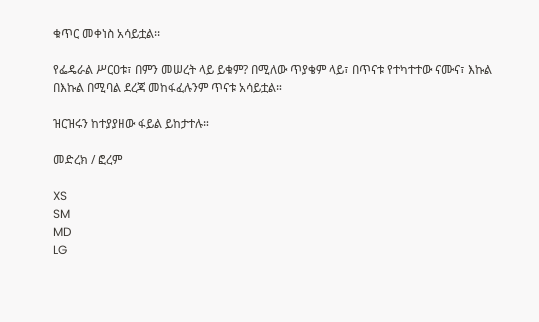ቁጥር መቀነስ አሳይቷል፡፡

የፌዴራል ሥርዐቱ፣ በምን መሠረት ላይ ይቁም? በሚለው ጥያቄም ላይ፣ በጥናቱ የተካተተው ናሙና፣ እኩል በእኩል በሚባል ደረጃ መከፋፈሉንም ጥናቱ አሳይቷል።

ዝርዝሩን ከተያያዘው ፋይል ይከታተሉ።

መድረክ / ፎረም

XS
SM
MD
LG